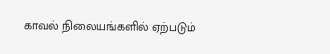காவல் நிலையங்களில் ஏற்படும்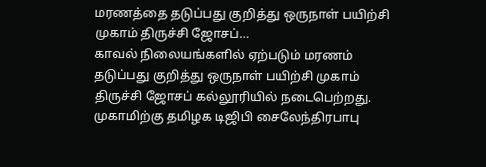மரணத்தை தடுப்பது குறித்து ஒருநாள் பயிற்சி முகாம் திருச்சி ஜோசப்…
காவல் நிலையங்களில் ஏற்படும் மரணம் தடுப்பது குறித்து ஒருநாள் பயிற்சி முகாம் திருச்சி ஜோசப் கல்லூரியில் நடைபெற்றது.
முகாமிற்கு தமிழக டிஜிபி சைலேந்திரபாபு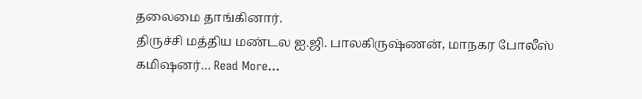தலைமை தாங்கினார்.
திருச்சி மத்திய மண்டல ஐ.ஜி. பாலகிருஷ்ணன், மாநகர போலீஸ் கமிஷனர்… Read More...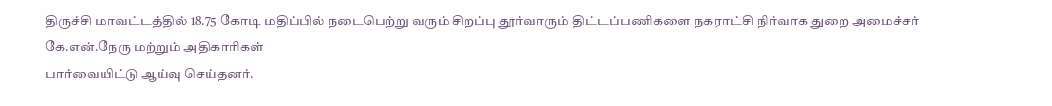திருச்சி மாவட்டத்தில் 18.75 கோடி மதிப்பில் நடைபெற்று வரும் சிறப்பு தூர்வாரும் திட்டப்பணிகளை நகராட்சி நிர்வாக துறை அமைச்சர் கே.என்.நேரு மற்றும் அதிகாரிகள்
பார்வையிட்டு ஆய்வு செய்தனர்.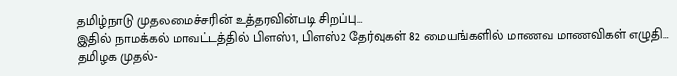தமிழ்நாடு முதலமைச்சரின் உத்தரவின்படி சிறப்பு…
இதில் நாமக்கல் மாவட்டத்தில் பிளஸ்1, பிளஸ்2 தேர்வுகள் 82 மையங்களில் மாணவ மாணவிகள் எழுதி…
தமிழக முதல்-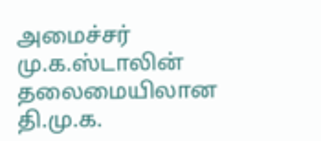அமைச்சர் மு.க.ஸ்டாலின் தலைமையிலான தி.மு.க.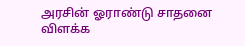அரசின் ஓராண்டு சாதனை விளக்க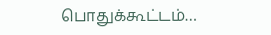பொதுக்கூட்டம்…